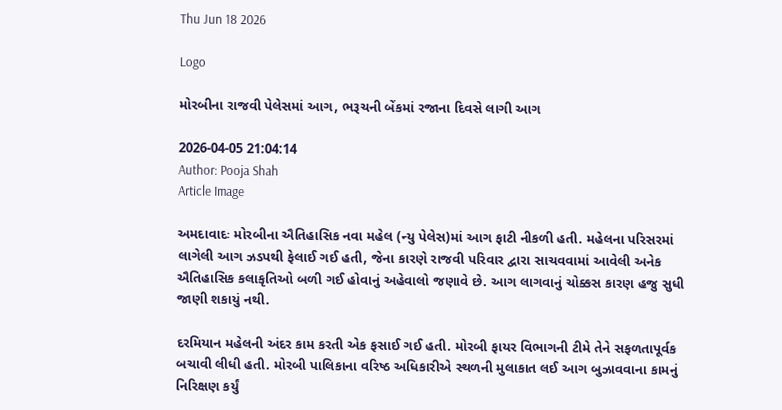Thu Jun 18 2026

Logo

મોરબીના રાજવી પેલેસમાં આગ, ભરૂચની બેંકમાં રજાના દિવસે લાગી આગ

2026-04-05 21:04:14
Author: Pooja Shah
Article Image

અમદાવાદઃ મોરબીના ઐતિહાસિક નવા મહેલ (ન્યુ પેલેસ)માં આગ ફાટી નીકળી હતી. મહેલના પરિસરમાં લાગેલી આગ ઝડપથી ફેલાઈ ગઈ હતી, જેના કારણે રાજવી પરિવાર દ્વારા સાચવવામાં આવેલી અનેક ઐતિહાસિક કલાકૃતિઓ બળી ગઈ હોવાનું અહેવાલો જણાવે છે. આગ લાગવાનું ચોક્કસ કારણ હજુ સુધી જાણી શકાયું નથી.

દરમિયાન મહેલની અંદર કામ કરતી એક ફસાઈ ગઈ હતી. મોરબી ફાયર વિભાગની ટીમે તેને સફળતાપૂર્વક બચાવી લીધી હતી. મોરબી પાલિકાના વરિષ્ઠ અધિકારીએ સ્થળની મુલાકાત લઈ આગ બુઝાવવાના કામનું નિરિક્ષણ કર્યું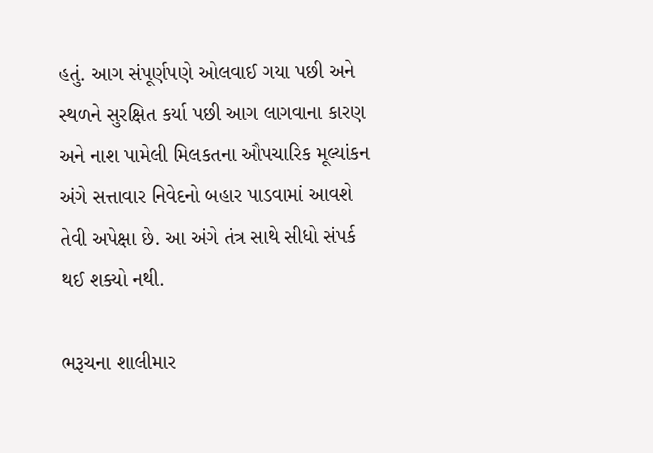હતું. આગ સંપૂર્ણપણે ઓલવાઈ ગયા પછી અને સ્થળને સુરક્ષિત કર્યા પછી આગ લાગવાના કારણ અને નાશ પામેલી મિલકતના ઔપચારિક મૂલ્યાંકન અંગે સત્તાવાર નિવેદનો બહાર પાડવામાં આવશે તેવી અપેક્ષા છે. આ અંગે તંત્ર સાથે સીધો સંપર્ક થઈ શક્યો નથી.

ભરૂચના શાલીમાર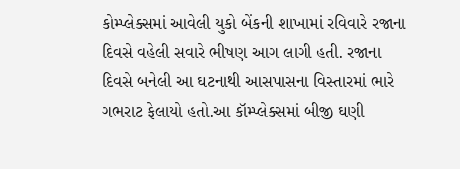કોમ્પ્લેક્સમાં આવેલી યુકો બેંકની શાખામાં રવિવારે રજાના દિવસે વહેલી સવારે ભીષણ આગ લાગી હતી. રજાના દિવસે બનેલી આ ઘટનાથી આસપાસના વિસ્તારમાં ભારે ગભરાટ ફેલાયો હતો.આ કૉમ્પ્લેક્સમાં બીજી ઘણી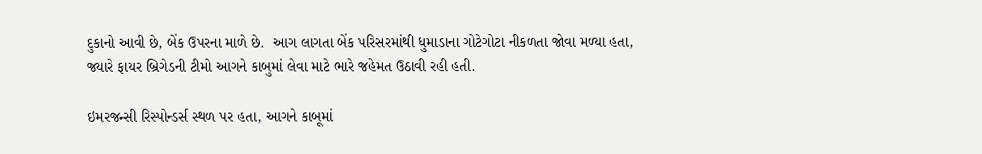દુકાનો આવી છે, બેંક ઉપરના માળે છે.  આગ લાગતા બેંક પરિસરમાંથી ધુમાડાના ગોટેગોટા નીકળતા જોવા મળ્યા હતા, જ્યારે ફાયર બ્રિગેડની ટીમો આગને કાબુમાં લેવા માટે ભારે જહેમત ઉઠાવી રહી હતી.

ઇમરજન્સી રિસ્પોન્ડર્સ સ્થળ પર હતા, આગને કાબૂમાં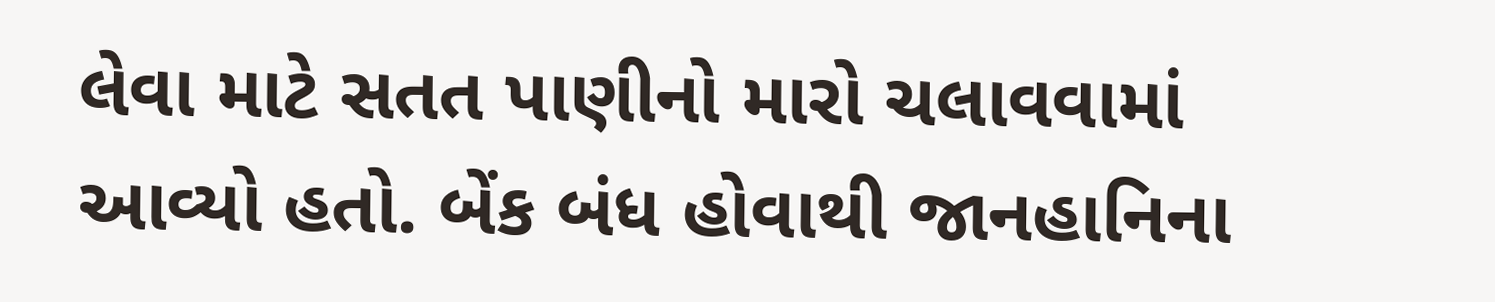લેવા માટે સતત પાણીનો મારો ચલાવવામાં આવ્યો હતો. બેંક બંધ હોવાથી જાનહાનિના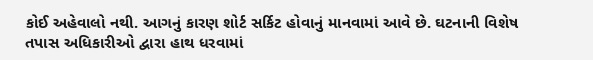કોઈ અહેવાલો નથી. આગનું કારણ શોર્ટ સર્કિટ હોવાનું માનવામાં આવે છે. ઘટનાની વિશેષ તપાસ અધિકારીઓ દ્વારા હાથ ધરવામાં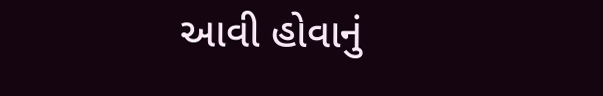આવી હોવાનું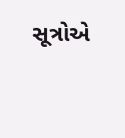સૂત્રોએ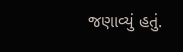જણાવ્યું હતું.